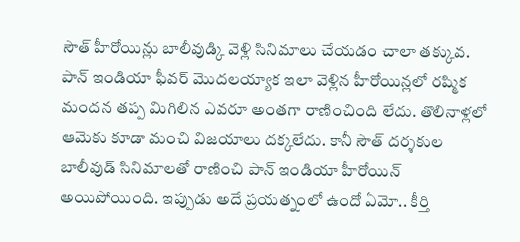సౌత్ హీరోయిన్లు బాలీవుడ్కి వెళ్లి సినిమాలు చేయడం చాలా తక్కువ. పాన్ ఇండియా ఫీవర్ మొదలయ్యాక ఇలా వెళ్లిన హీరోయిన్లలో రష్మిక మందన తప్ప మిగిలిన ఎవరూ అంతగా రాణించింది లేదు. తొలినాళ్లలో ఆమెకు కూడా మంచి విజయాలు దక్కలేదు. కానీ సౌత్ దర్శకుల బాలీవుడ్ సినిమాలతో రాణించి పాన్ ఇండియా హీరోయిన్ అయిపోయింది. ఇప్పుడు అదే ప్రయత్నంలో ఉందో ఏమో.. కీర్తి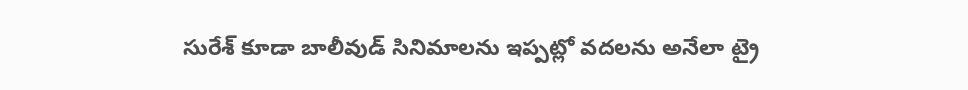సురేశ్ కూడా బాలీవుడ్ సినిమాలను ఇప్పట్లో వదలను అనేలా ట్రై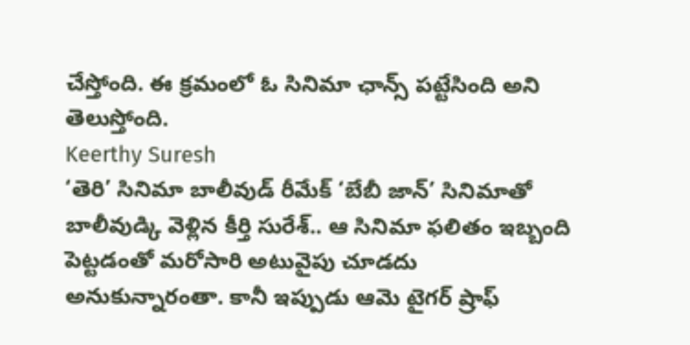చేస్తోంది. ఈ క్రమంలో ఓ సినిమా ఛాన్స్ పట్టేసింది అని తెలుస్తోంది.
Keerthy Suresh
‘తెరి’ సినిమా బాలీవుడ్ రీమేక్ ‘బేబీ జాన్’ సినిమాతో బాలీవుడ్కి వెళ్లిన కీర్తి సురేశ్.. ఆ సినిమా ఫలితం ఇబ్బంది పెట్టడంతో మరోసారి అటువైపు చూడదు అనుకున్నారంతా. కానీ ఇప్పుడు ఆమె టైగర్ ష్రాఫ్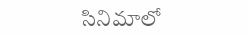సినిమాలో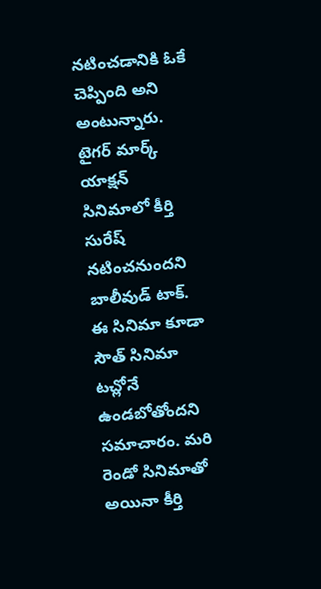నటించడానికి ఓకే చెప్పింది అని అంటున్నారు. టైగర్ మార్క్ యాక్షన్ సినిమాలో కీర్తి సురేష్ నటించనుందని బాలీవుడ్ టాక్. ఈ సినిమా కూడా సౌత్ సినిమా టచ్లోనే ఉండబోతోందని సమాచారం. మరి రెండో సినిమాతో అయినా కీర్తి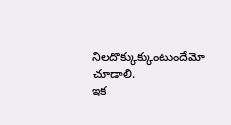నిలదొక్కుక్కుంటుందేమో చూడాలి.
ఇక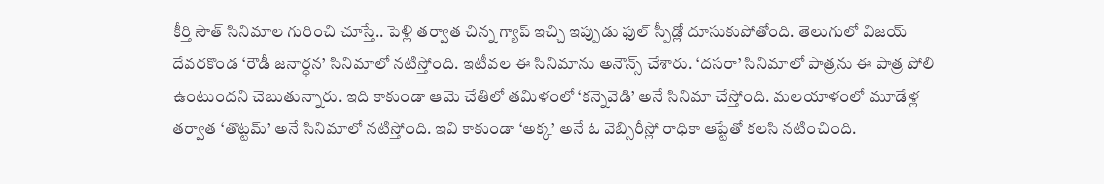కీర్తి సౌత్ సినిమాల గురించి చూస్తే.. పెళ్లి తర్వాత చిన్న గ్యాప్ ఇచ్చి ఇప్పుడు ఫుల్ స్పీడ్లో దూసుకుపోతోంది. తెలుగులో విజయ్ దేవరకొండ ‘రౌడీ జనార్ధన’ సినిమాలో నటిస్తోంది. ఇటీవల ఈ సినిమాను అనౌన్స్ చేశారు. ‘దసరా’ సినిమాలో పాత్రను ఈ పాత్ర పోలి ఉంటుందని చెబుతున్నారు. ఇది కాకుండా ఆమె చేతిలో తమిళంలో ‘కన్నెవెడి’ అనే సినిమా చేస్తోంది. మలయాళంలో మూడేళ్ల తర్వాత ‘తొట్టమ్’ అనే సినిమాలో నటిస్తోంది. ఇవి కాకుండా ‘అక్క’ అనే ఓ వెబ్సిరీస్లో రాధికా ఆప్టేతో కలసి నటించింది.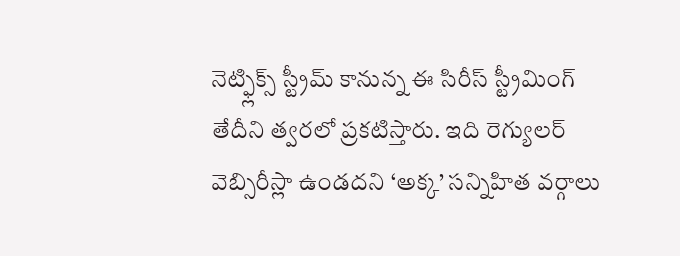నెట్ఫ్లిక్స్ స్ట్రీమ్ కానున్న ఈ సిరీస్ స్ట్రీమింగ్ తేదీని త్వరలో ప్రకటిస్తారు. ఇది రెగ్యులర్ వెబ్సిరీస్లా ఉండదని ‘అక్క’ సన్నిహిత వర్గాలు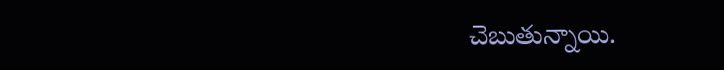చెబుతున్నాయి.